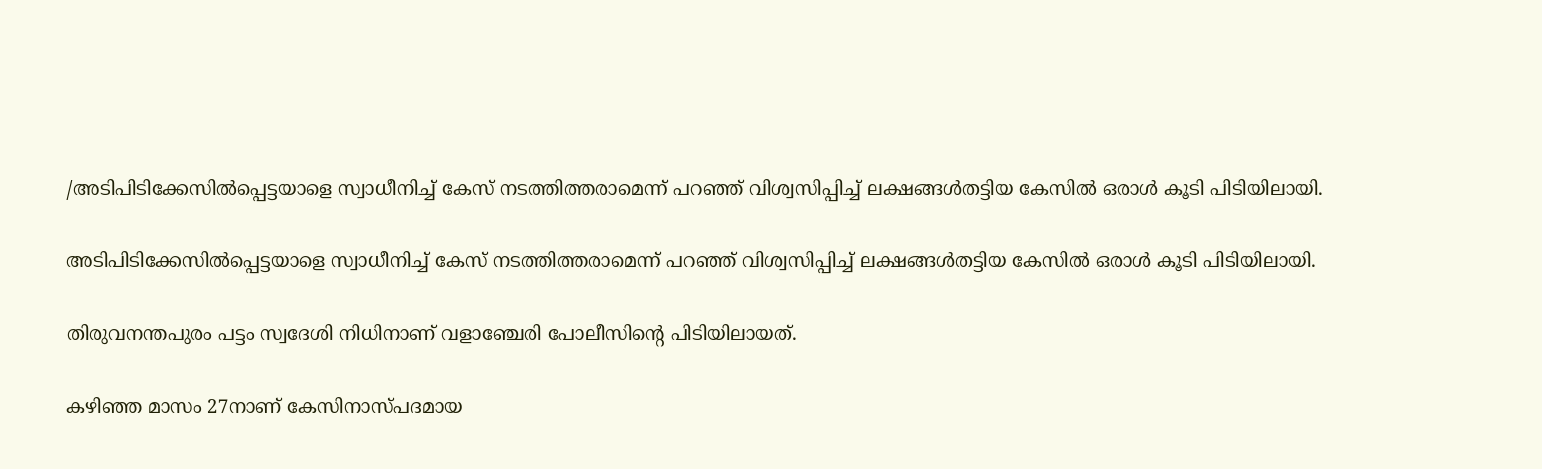/അടിപിടിക്കേസില്‍പ്പെട്ടയാളെ സ്വാധീനിച്ച് കേസ് നടത്തിത്തരാമെന്ന് പറഞ്ഞ് വിശ്വസിപ്പിച്ച് ലക്ഷങ്ങള്‍തട്ടിയ കേസില്‍ ഒരാള്‍ കൂടി പിടിയിലായി.

അടിപിടിക്കേസില്‍പ്പെട്ടയാളെ സ്വാധീനിച്ച് കേസ് നടത്തിത്തരാമെന്ന് പറഞ്ഞ് വിശ്വസിപ്പിച്ച് ലക്ഷങ്ങള്‍തട്ടിയ കേസില്‍ ഒരാള്‍ കൂടി പിടിയിലായി.

തിരുവനന്തപുരം പട്ടം സ്വദേശി നിധിനാണ് വളാഞ്ചേരി പോലീസിന്റെ പിടിയിലായത്.

കഴിഞ്ഞ മാസം 27നാണ് കേസിനാസ്പദമായ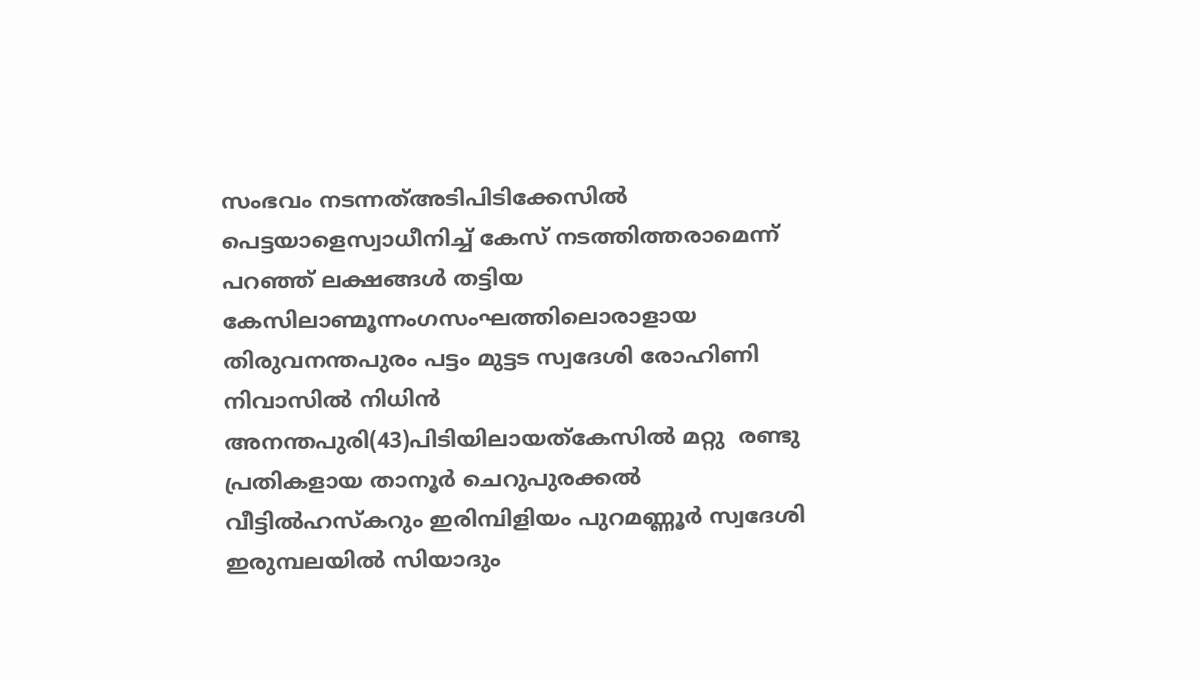സംഭവം നടന്നത്അടിപിടിക്കേസില്‍ പെട്ടയാളെസ്വാധീനിച്ച് കേസ് നടത്തിത്തരാമെന്ന് പറഞ്ഞ് ലക്ഷങ്ങള്‍ തട്ടിയ കേസിലാണ്മൂന്നംഗസംഘത്തിലൊരാളായ തിരുവനന്തപുരം പട്ടം മുട്ടട സ്വദേശി രോഹിണി നിവാസിൽ നിധിന്‍  അനന്തപുരി(43)പിടിയിലായത്കേസില്‍ മറ്റു  രണ്ടു പ്രതികളായ താനൂര്‍ ചെറുപുരക്കല്‍ വീട്ടില്‍ഹസ്‌കറും ഇരിമ്പിളിയം പുറമണ്ണൂര്‍ സ്വദേശി ഇരുമ്പലയില്‍ സിയാദും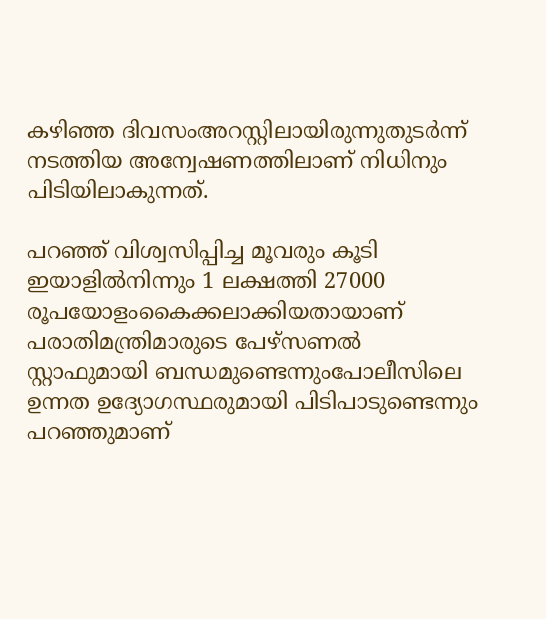കഴിഞ്ഞ ദിവസംഅറസ്റ്റിലായിരുന്നുതുടര്‍ന്ന് നടത്തിയ അന്വേഷണത്തിലാണ് നിധിനും പിടിയിലാകുന്നത്.

പറഞ്ഞ് വിശ്വസിപ്പിച്ച മൂവരും കൂടി ഇയാളില്‍നിന്നും 1 ലക്ഷത്തി 27000 രൂപയോളംകൈക്കലാക്കിയതായാണ് പരാതിമന്ത്രിമാരുടെ പേഴ്സണൽ സ്റ്റാഫുമായി ബന്ധമുണ്ടെന്നുംപോലീസിലെ ഉന്നത ഉദ്യോഗസ്ഥരുമായി പിടിപാടുണ്ടെന്നും പറഞ്ഞുമാണ്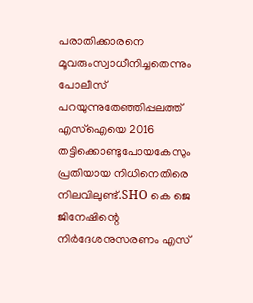പരാതിക്കാരനെ മൂവരുംസ്വാധീനിച്ചതെന്നും പോലീസ് പറയുന്നുതേഞ്ഞിപ്പലത്ത് എസ്‌ഐയെ 2016  തട്ടിക്കൊണ്ടുപോയകേസും പ്രതിയായ നിധിനെതിരെ നിലവിലുണ്ട്.SHO കെ ജെ ജിനേഷിന്റെ നിർദേശനുസരണം എസ്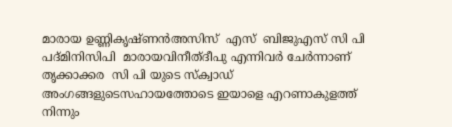മാരായ ഉണ്ണികൃഷ്ണൻഅസിസ്  എസ്  ബിജുഎസ് സി പി  പദ്മിനിസിപി  മാരായവിനീത്ദീപു എന്നിവർ ചേർന്നാണ് തൃക്കാക്കര  സി പി യുടെ സ്‌ക്വാഡ് അംഗങ്ങളുടെസഹായത്തോടെ ഇയാളെ എറണാകുളത്ത് നിന്നും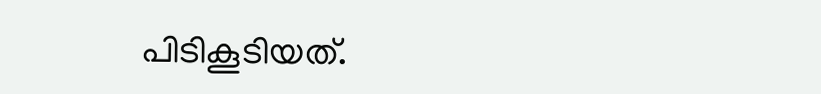പിടികൂടിയത്.